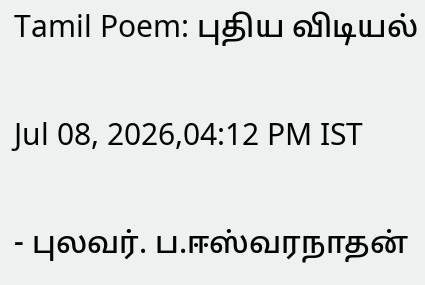Tamil Poem: புதிய விடியல்

Jul 08, 2026,04:12 PM IST

- புலவர். ப.ஈஸ்வரநாதன்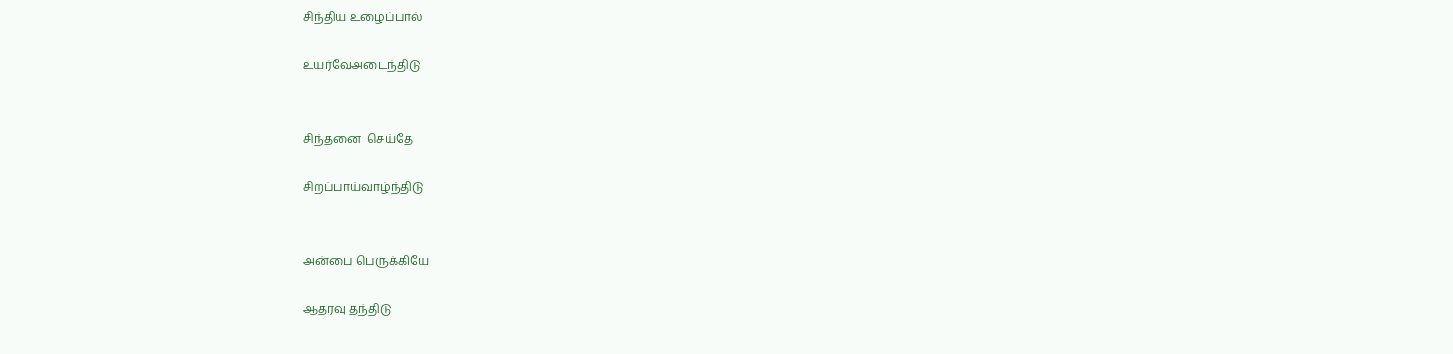சிந்திய உழைப்பால்

உயர்வேஅடைந்திடு


சிந்தனை  செய்தே

சிறப்பாய்வாழ்ந்திடு


அன்பை பெருக்கியே

ஆதரவு தந்திடு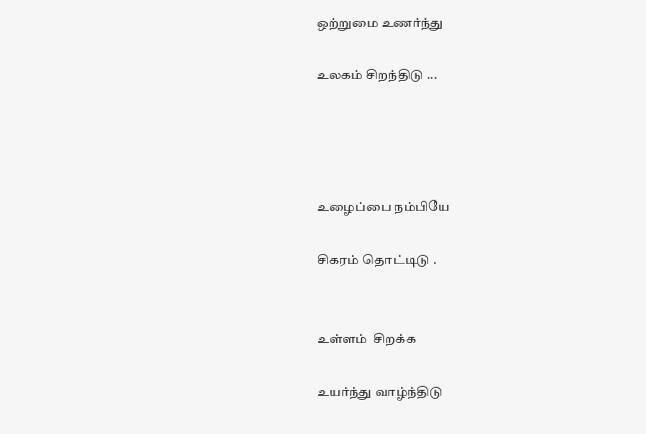ஒற்றுமை உணர்ந்து

உலகம் சிறந்திடு ...




உழைப்பை நம்பியே

சிகரம் தொட்டிடு .


உள்ளம்  சிறக்க

உயர்ந்து வாழ்ந்திடு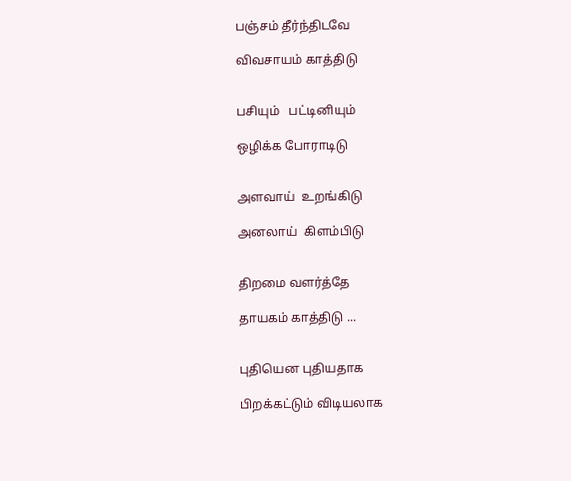பஞ்சம் தீர்ந்திடவே

விவசாயம் காத்திடு


பசியும்   பட்டினியும்

ஒழிக்க போராடிடு


அளவாய்  உறங்கிடு

அனலாய்  கிளம்பிடு


திறமை வளர்த்தே

தாயகம் காத்திடு ...


புதியென புதியதாக

பிறக்கட்டும் விடியலாக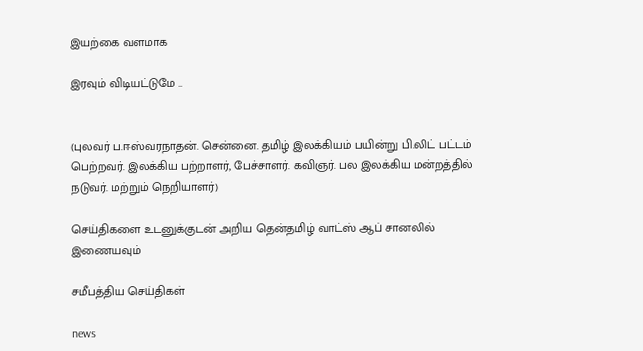இயற்கை வளமாக

இரவும் விடியட்டுமே ..


(புலவர் ப.ஈஸ்வரநாதன். சென்னை. தமிழ் இலக்கியம் பயின்று பி.லிட் பட்டம் பெற்றவர். இலக்கிய பற்றாளர், பேச்சாளர். கவிஞர். பல இலக்கிய மன்றத்தில் நடுவர். மற்றும் நெறியாளர்)

செய்திகளை உடனுக்குடன் அறிய தென்தமிழ் வாட்ஸ் ஆப் சானலில் இணையவும்

சமீபத்திய செய்திகள்

news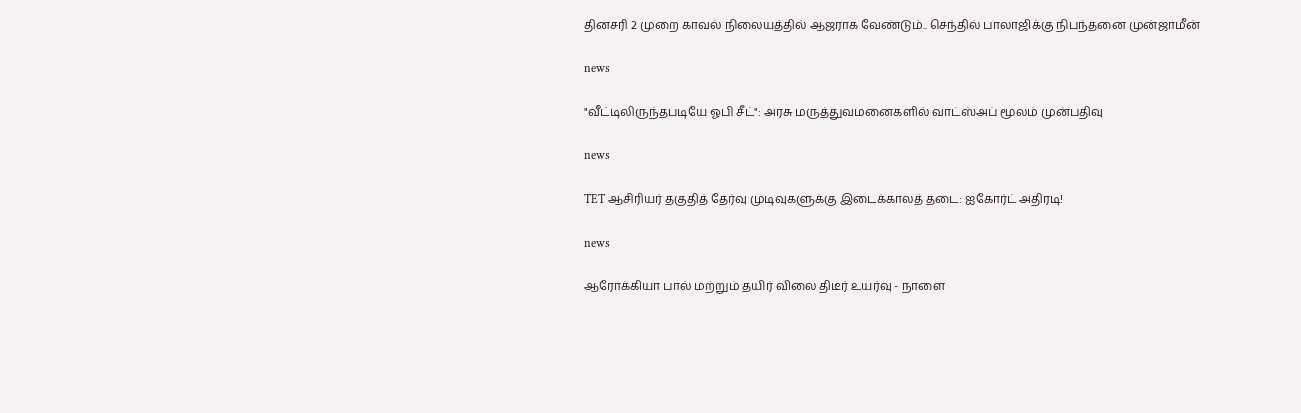தினசரி 2 முறை காவல் நிலையத்தில் ஆஜராக வேண்டும்.. செந்தில் பாலாஜிக்கு நிபந்தனை முன்ஜாமீன்

news

"வீட்டிலிருந்தபடியே ஓபி சீட்": அரசு மருத்துவமனைகளில் வாட்ஸ்அப் மூலம் முன்பதிவு

news

TET ஆசிரியர் தகுதித் தேர்வு முடிவுகளுக்கு இடைக்காலத் தடை: ஐகோர்ட் அதிரடி!

news

ஆரோக்கியா பால் மற்றும் தயிர் விலை திடீர் உயர்வு - நாளை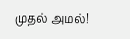முதல் அமல்!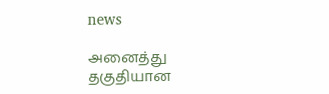news

அனைத்து தகுதியான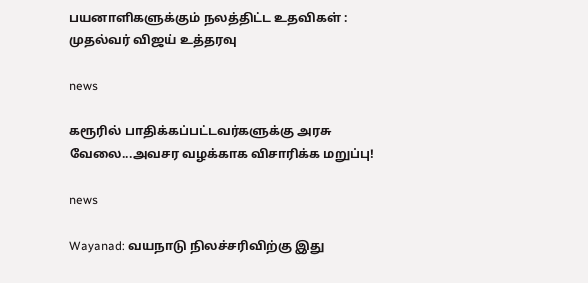பயனாளிகளுக்கும் நலத்திட்ட உதவிகள் : முதல்வர் விஜய் உத்தரவு

news

கரூரில் பாதிக்கப்பட்டவர்களுக்கு அரசு வேலை...அவசர வழக்காக விசாரிக்க மறுப்பு!

news

Wayanad: வயநாடு நிலச்சரிவிற்கு இது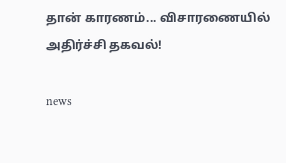தான் காரணம்... விசாரணையில் அதிர்ச்சி தகவல்!

news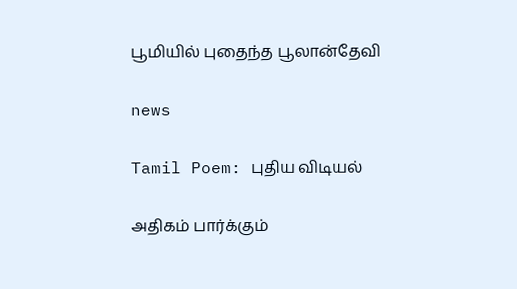பூமியில் புதைந்த பூலான்தேவி

news

Tamil Poem: புதிய விடியல்

அதிகம் பார்க்கும்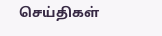செய்திகள்